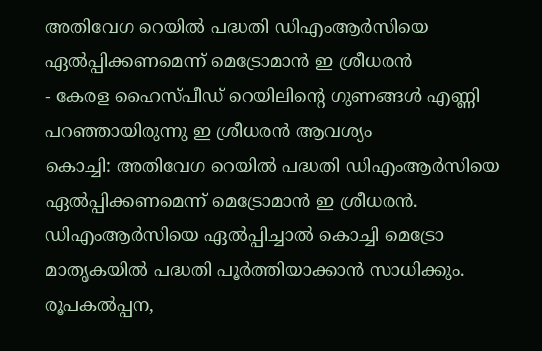അതിവേഗ റെയിൽ പദ്ധതി ഡിഎംആർസിയെ ഏൽപ്പിക്കണമെന്ന് മെട്രോമാൻ ഇ ശ്രീധരൻ
- കേരള ഹൈസ്പീഡ് റെയിലിന്റെ ഗുണങ്ങൾ എണ്ണി പറഞ്ഞായിരുന്നു ഇ ശ്രീധരൻ ആവശ്യം
കൊച്ചി: അതിവേഗ റെയിൽ പദ്ധതി ഡിഎംആർസിയെ ഏൽപ്പിക്കണമെന്ന് മെട്രോമാൻ ഇ ശ്രീധരൻ. ഡിഎംആർസിയെ ഏൽപ്പിച്ചാൽ കൊച്ചി മെട്രോ മാതൃകയിൽ പദ്ധതി പൂർത്തിയാക്കാൻ സാധിക്കും. രൂപകൽപ്പന,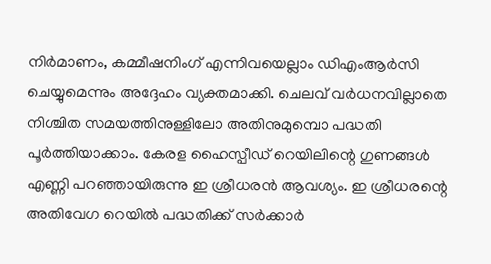നിർമാണം, കമ്മീഷനിംഗ് എന്നിവയെല്ലാം ഡിഎംആർസി ചെയ്യുമെന്നും അദ്ദേഹം വ്യക്തമാക്കി. ചെലവ് വർധനവില്ലാതെ നിശ്ചിത സമയത്തിനുള്ളിലോ അതിനുമുമ്പൊ പദ്ധതി പൂർത്തിയാക്കാം. കേരള ഹൈസ്പീഡ് റെയിലിന്റെ ഗുണങ്ങൾ എണ്ണി പറഞ്ഞായിരുന്നു ഇ ശ്രീധരൻ ആവശ്യം. ഇ ശ്രീധരന്റെ അതിവേഗ റെയിൽ പദ്ധതിക്ക് സർക്കാർ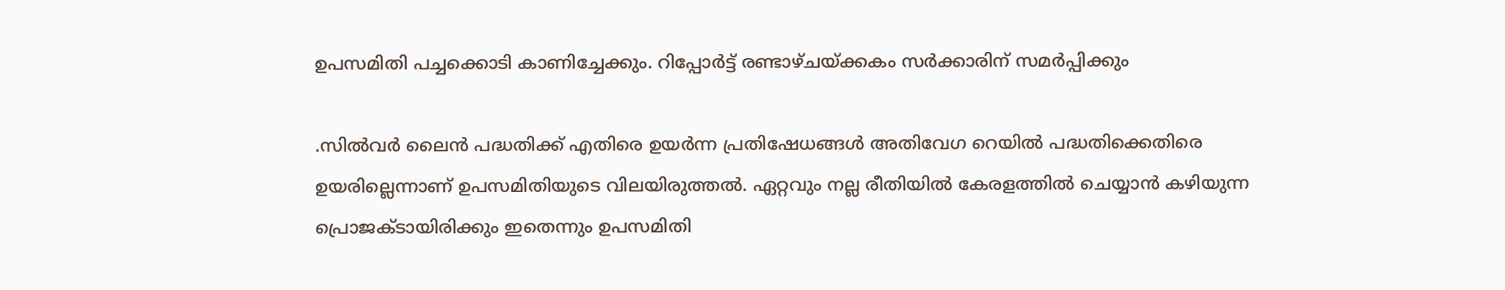ഉപസമിതി പച്ചക്കൊടി കാണിച്ചേക്കും. റിപ്പോർട്ട് രണ്ടാഴ്ചയ്ക്കകം സർക്കാരിന് സമർപ്പിക്കും

.സിൽവർ ലൈൻ പദ്ധതിക്ക് എതിരെ ഉയർന്ന പ്രതിഷേധങ്ങൾ അതിവേഗ റെയിൽ പദ്ധതിക്കെതിരെ ഉയരില്ലെന്നാണ് ഉപസമിതിയുടെ വിലയിരുത്തൽ. ഏറ്റവും നല്ല രീതിയിൽ കേരളത്തിൽ ചെയ്യാൻ കഴിയുന്ന പ്രൊജക്ടായിരിക്കും ഇതെന്നും ഉപസമിതി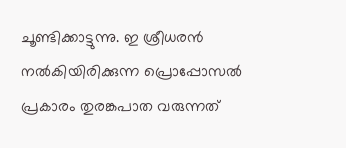ചൂണ്ടിക്കാട്ടുന്നു. ഇ ശ്രീധരൻ നൽകിയിരിക്കുന്ന പ്രൊപ്പോസൽ പ്രകാരം തുരങ്കപാത വരുന്നത്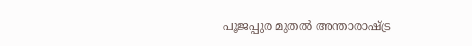പൂജപ്പുര മുതൽ അന്താരാഷ്ട്ര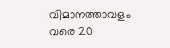വിമാനത്താവളം വരെ 20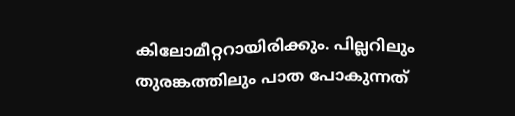കിലോമീറ്ററായിരിക്കും. പില്ലറിലും തുരങ്കത്തിലും പാത പോകുന്നത്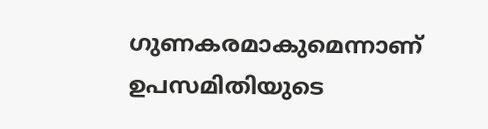ഗുണകരമാകുമെന്നാണ് ഉപസമിതിയുടെ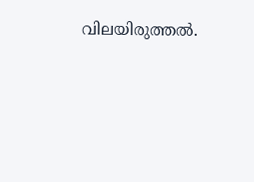വിലയിരുത്തൽ.